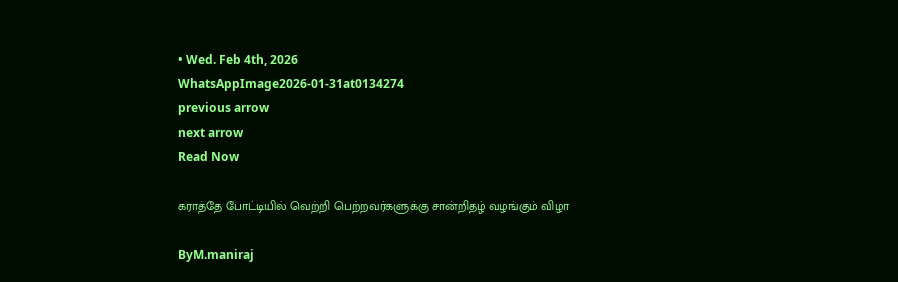• Wed. Feb 4th, 2026
WhatsAppImage2026-01-31at0134274
previous arrow
next arrow
Read Now

கராத்தே போட்டியில் வெற்றி பெற்றவர்களுக்கு சான்றிதழ் வழங்கும் விழா

ByM.maniraj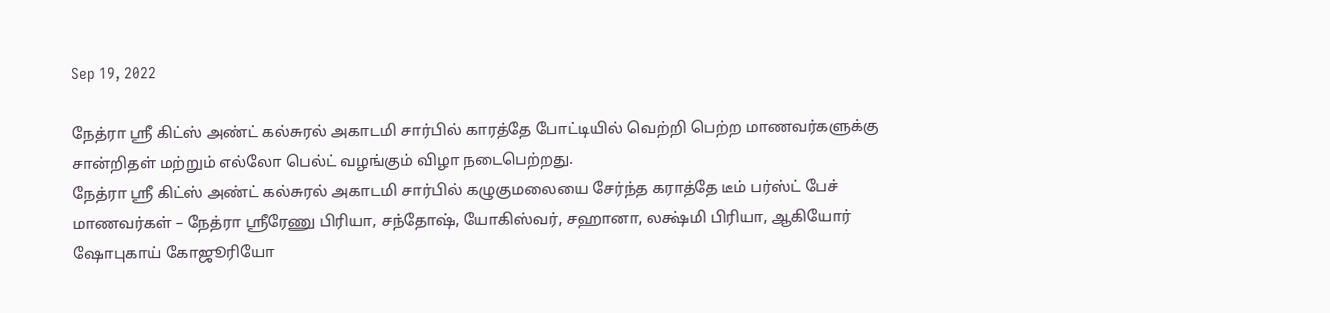Sep 19, 2022

நேத்ரா ஶ்ரீ கிட்ஸ் அண்ட் கல்சுரல் அகாடமி சார்பில் காரத்தே போட்டியில் வெற்றி பெற்ற மாணவர்களுக்கு சான்றிதள் மற்றும் எல்லோ பெல்ட் வழங்கும் விழா நடைபெற்றது.
நேத்ரா ஶ்ரீ கிட்ஸ் அண்ட் கல்சுரல் அகாடமி சார்பில் கழுகுமலையை சேர்ந்த கராத்தே டீம் பர்ஸ்ட் பேச் மாணவர்கள் – நேத்ரா ஶ்ரீரேணு பிரியா, சந்தோஷ், யோகிஸ்வர், சஹானா, லக்ஷ்மி பிரியா, ஆகியோர் ஷோபுகாய் கோஜூரியோ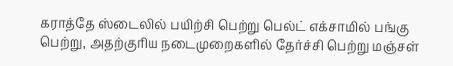கராத்தே ஸ்டைலில் பயிற்சி பெற்று பெல்ட் எக்சாமில் பங்கு பெற்று, அதற்குரிய நடைமுறைகளில் தேர்ச்சி பெற்று மஞ்சள்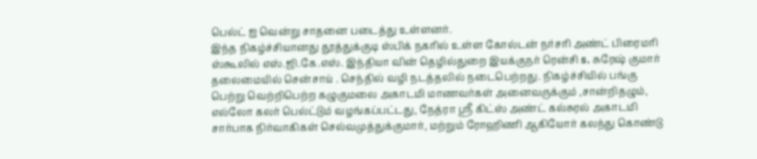பெல்ட் ஐ வென்று சாதனை படைத்து உள்ளனர்.
இந்த நிகழ்ச்சியானது தூத்துக்குடி ஸ்பிக் நகரில் உள்ள கோல்டன் நர்சரி அண்ட் பிரைமரி ஸ்கூலில் எஸ்.ஜி.கே.எஸ். இந்தியா வின் தெழில்துறை இயக்குநர் ரென்சி s. சுரேஷ் குமார் தலைமையில் சென்சாய் . செந்தில் வழி நடத்தலில் நடைபெற்றது. நிகழ்ச்சியில் பங்கு பெற்று வெற்றிபெற்ற கழுகுமலை அகாடமி மாணவர்கள் அனைவருக்கும் ,சான்றிதழும், எல்லோ கலர் பெல்ட்டும் வழங்கப்பட்டது, நேத்ரா ஶ்ரீ கிட்ஸ் அண்ட் கல்சுரல் அகாடமி சார்பாக நிர்வாகிகள் செல்வமுத்துக்குமார், மற்றும் ரோஹிணி ஆகியோர் கலந்து கொண்டு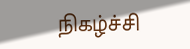நிகழ்ச்சி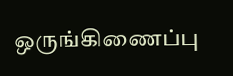ஒருங்கிணைப்பு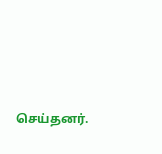செய்தனர்.